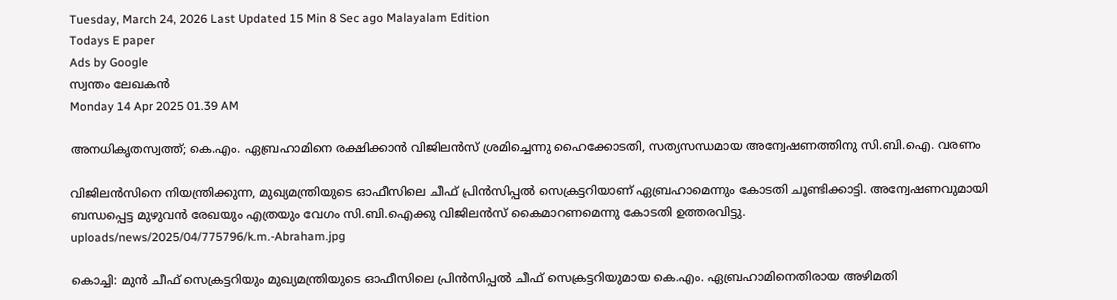Tuesday, March 24, 2026 Last Updated 15 Min 8 Sec ago Malayalam Edition
Todays E paper
Ads by Google
സ്വന്തം ലേഖകന്‍
Monday 14 Apr 2025 01.39 AM

അനധികൃതസ്വത്ത്; കെ.എം. ഏബ്രഹാമിനെ രക്ഷിക്കാന്‍ വിജിലന്‍സ് ശ്രമിച്ചെന്നു ഹൈക്കോടതി, സത്യസന്ധമായ അന്വേഷണത്തിനു സി.ബി.ഐ. വരണം

വിജിലന്‍സിനെ നിയന്ത്രിക്കുന്ന, മുഖ്യമന്ത്രിയുടെ ഓഫീസിലെ ചീഫ് പ്രിന്‍സിപ്പല്‍ സെക്രട്ടറിയാണ് ഏബ്രഹാമെന്നും കോടതി ചൂണ്ടിക്കാട്ടി. അന്വേഷണവുമായി ബന്ധപ്പെട്ട മുഴുവന്‍ രേഖയും എത്രയും വേഗം സി.ബി.ഐക്കു വിജിലന്‍സ് കൈമാറണമെന്നു കോടതി ഉത്തരവിട്ടു.
uploads/news/2025/04/775796/k.m.-Abraham.jpg

കൊച്ചി: മുന്‍ ചീഫ് സെക്രട്ടറിയും മുഖ്യമന്ത്രിയുടെ ഓഫീസിലെ പ്രിന്‍സിപ്പല്‍ ചീഫ് സെക്രട്ടറിയുമായ കെ.എം. ഏബ്രഹാമിനെതിരായ അഴിമതി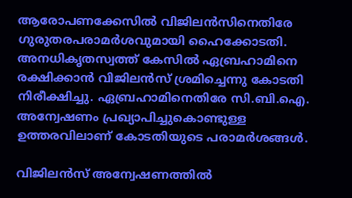ആരോപണക്കേസില്‍ വിജിലന്‍സിനെതിരേ ഗുരുതരപരാമര്‍ശവുമായി ഹൈക്കോടതി. അനധികൃതസ്വത്ത് കേസില്‍ ഏബ്രഹാമിനെ രക്ഷിക്കാന്‍ വിജിലന്‍സ് ശ്രമിച്ചെന്നു കോടതി നിരീക്ഷിച്ചു. ഏബ്രഹാമിനെതിരേ സി.ബി.ഐ. അന്വേഷണം പ്രഖ്യാപിച്ചുകൊണ്ടുള്ള ഉത്തരവിലാണ് കോടതിയുടെ പരാമര്‍ശങ്ങള്‍.

വിജിലന്‍സ് അന്വേഷണത്തില്‍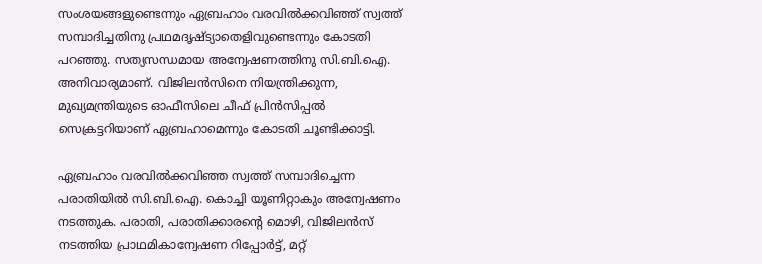സംശയങ്ങളുണ്ടെന്നും ഏബ്രഹാം വരവില്‍ക്കവിഞ്ഞ് സ്വത്ത് സമ്പാദിച്ചതിനു പ്രഥമദൃഷ്ട്യാതെളിവുണ്ടെന്നും കോടതി പറഞ്ഞു. സത്യസന്ധമായ അന്വേഷണത്തിനു സി.ബി.ഐ. അനിവാര്യമാണ്. വിജിലന്‍സിനെ നിയന്ത്രിക്കുന്ന, മുഖ്യമന്ത്രിയുടെ ഓഫീസിലെ ചീഫ് പ്രിന്‍സിപ്പല്‍ സെക്രട്ടറിയാണ് ഏബ്രഹാമെന്നും കോടതി ചൂണ്ടിക്കാട്ടി.

ഏബ്രഹാം വരവില്‍ക്കവിഞ്ഞ സ്വത്ത് സമ്പാദിച്ചെന്ന പരാതിയില്‍ സി.ബി.ഐ. കൊച്ചി യൂണിറ്റാകും അന്വേഷണം നടത്തുക. പരാതി, പരാതിക്കാരന്റെ മൊഴി, വിജിലന്‍സ് നടത്തിയ പ്രാഥമികാന്വേഷണ റിപ്പോര്‍ട്ട്, മറ്റ്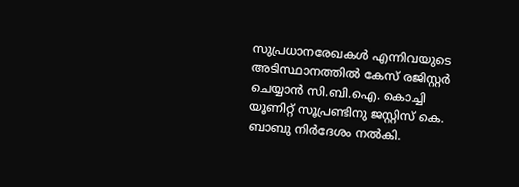സുപ്രധാനരേഖകള്‍ എന്നിവയുടെ അടിസ്ഥാനത്തില്‍ കേസ് രജിസ്റ്റര്‍ ചെയ്യാന്‍ സി.ബി.ഐ. കൊച്ചി യൂണിറ്റ് സൂപ്രണ്ടിനു ജസ്റ്റിസ് കെ. ബാബു നിര്‍ദേശം നല്‍കി.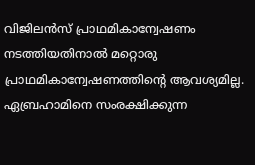വിജിലന്‍സ് പ്രാഥമികാന്വേഷണം നടത്തിയതിനാല്‍ മറ്റൊരു പ്രാഥമികാന്വേഷണത്തിന്റെ ആവശ്യമില്ല. ഏബ്രഹാമിനെ സംരക്ഷിക്കുന്ന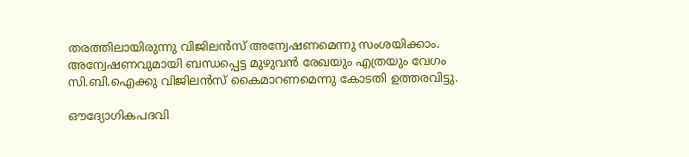തരത്തിലായിരുന്നു വിജിലന്‍സ് അന്വേഷണമെന്നു സംശയിക്കാം. അന്വേഷണവുമായി ബന്ധപ്പെട്ട മുഴുവന്‍ രേഖയും എത്രയും വേഗം സി.ബി.ഐക്കു വിജിലന്‍സ് കൈമാറണമെന്നു കോടതി ഉത്തരവിട്ടു.

ഔദ്യോഗികപദവി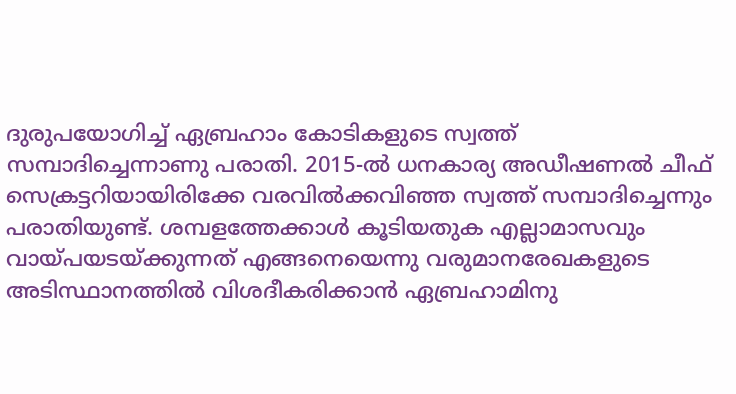ദുരുപയോഗിച്ച് ഏബ്രഹാം കോടികളുടെ സ്വത്ത് സമ്പാദിച്ചെന്നാണു പരാതി. 2015-ല്‍ ധനകാര്യ അഡീഷണല്‍ ചീഫ് സെക്രട്ടറിയായിരിക്കേ വരവില്‍ക്കവിഞ്ഞ സ്വത്ത് സമ്പാദിച്ചെന്നും പരാതിയുണ്ട്. ശമ്പളത്തേക്കാള്‍ കൂടിയതുക എല്ലാമാസവും വായ്പയടയ്ക്കുന്നത് എങ്ങനെയെന്നു വരുമാനരേഖകളുടെ അടിസ്ഥാനത്തില്‍ വിശദീകരിക്കാന്‍ ഏബ്രഹാമിനു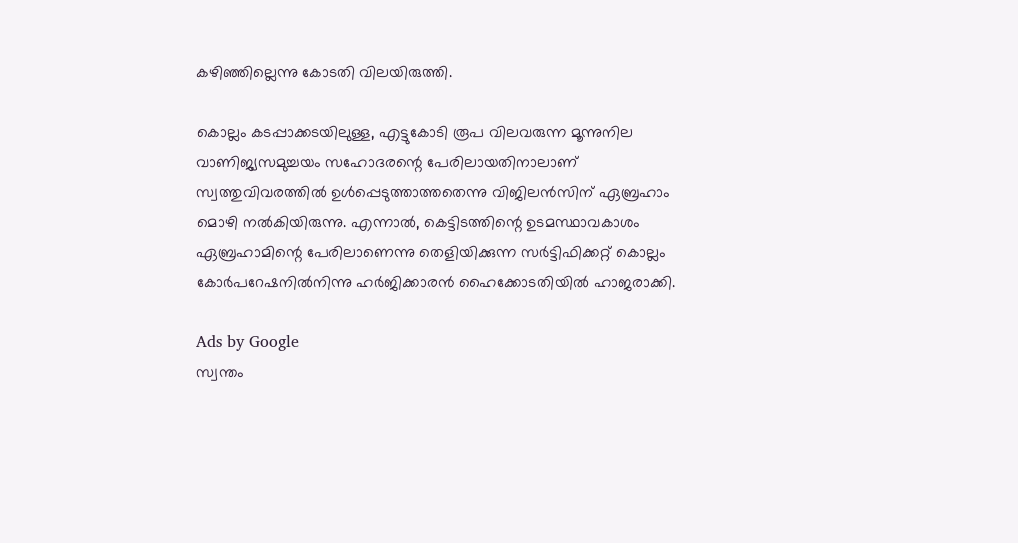കഴിഞ്ഞില്ലെന്നു കോടതി വിലയിരുത്തി.

കൊല്ലം കടപ്പാക്കടയിലുള്ള, എട്ടുകോടി രൂപ വിലവരുന്ന മൂന്നുനില വാണിജ്യസമുച്ചയം സഹോദരന്റെ പേരിലായതിനാലാണ് സ്വത്തുവിവരത്തില്‍ ഉള്‍പ്പെടുത്താത്തതെന്നു വിജിലന്‍സിന് ഏബ്രഹാം മൊഴി നല്‍കിയിരുന്നു. എന്നാല്‍, കെട്ടിടത്തിന്റെ ഉടമസ്ഥാവകാശം ഏബ്രഹാമിന്റെ പേരിലാണെന്നു തെളിയിക്കുന്ന സര്‍ട്ടിഫിക്കറ്റ് കൊല്ലം കോര്‍പറേഷനില്‍നിന്നു ഹര്‍ജിക്കാരന്‍ ഹൈക്കോടതിയില്‍ ഹാജരാക്കി.

Ads by Google
സ്വന്തം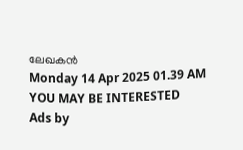ലേഖകന്‍
Monday 14 Apr 2025 01.39 AM
YOU MAY BE INTERESTED
Ads by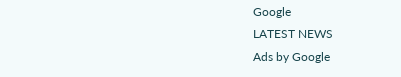Google
LATEST NEWS
Ads by Google